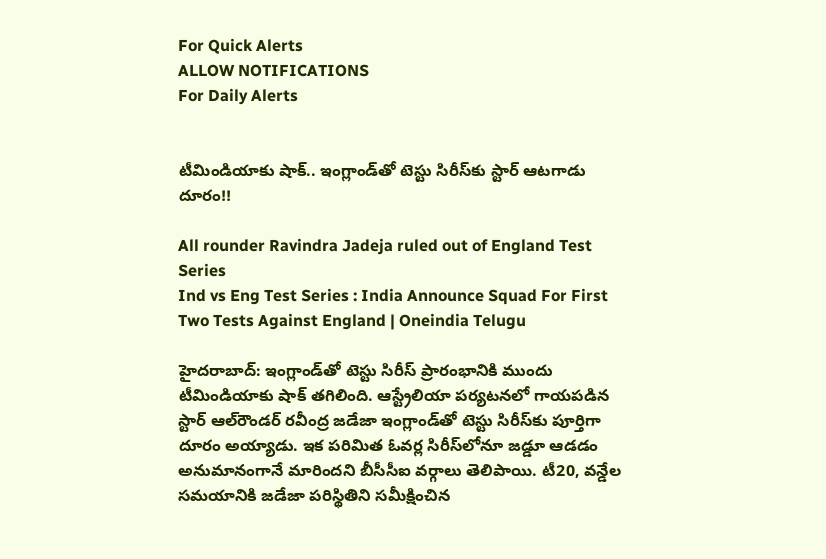For Quick Alerts
ALLOW NOTIFICATIONS
For Daily Alerts


టీమిండియాకు షాక్.. ఇంగ్లాండ్‌‌తో టెస్టు సిరీస్‌కు స్టార్ ఆటగాడు దూరం!!

All rounder Ravindra Jadeja ruled out of England Test Series
Ind vs Eng Test Series : India Announce Squad For First Two Tests Against England | Oneindia Telugu

హైదరాబాద్: ఇంగ్లాండ్‌తో టెస్టు సిరీస్ ప్రారంభానికి ముందు టీమిండియాకు షాక్ తగిలింది. ఆస్ట్రేలియా పర్యటనలో గాయపడిన స్టార్ ఆల్‌రౌండర్ రవీంద్ర జడేజా ఇంగ్లాండ్‌తో టెస్టు సిరీస్‌కు పూర్తిగా దూరం అయ్యాడు. ఇక పరిమిత ఓవర్ల సిరీస్‌లోనూ జడ్డూ ఆడడం అనుమానంగానే మారిందని బీసీసీఐ వర్గాలు తెలిపాయి. టీ20, వన్డేల సమయానికి జడేజా పరిస్థితిని సమీక్షించిన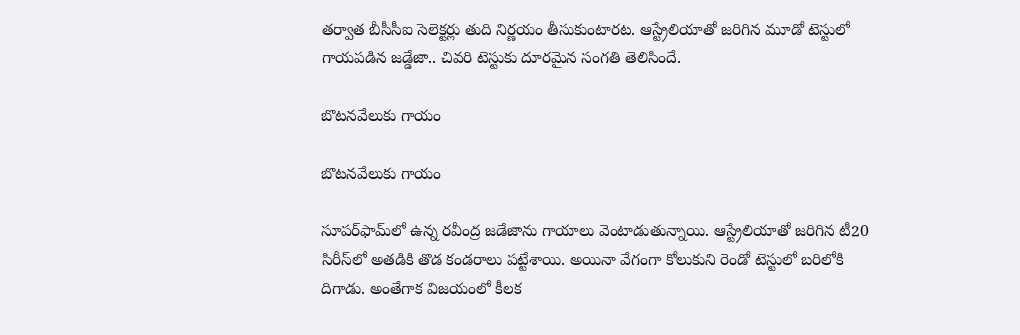తర్వాత బీసీసీఐ సెలెక్టర్లు తుది నిర్ణయం తీసుకుంటారట. ఆస్ట్రేలియాతో జరిగిన మూడో టెస్టులో గాయపడిన జడ్డేజా.. చివరి టెస్టుకు దూరమైన సంగతి తెలిసిందే.

బొటనవేలుకు గాయం

బొటనవేలుకు గాయం

సూపర్‌ఫామ్‌లో ఉన్న రవీంద్ర జడేజాను గాయాలు వెంటాడుతున్నాయి. ఆస్ట్రేలియాతో జరిగిన టీ20 సిరీస్‌లో అతడికి తొడ కండరాలు పట్టేశాయి. అయినా వేగంగా కోలుకుని రెండో టెస్టులో బరిలోకి దిగాడు. అంతేగాక విజయంలో కీలక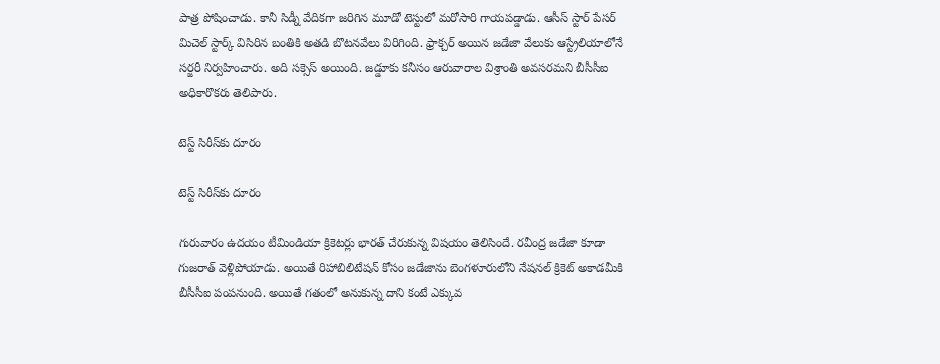పాత్ర పోషించాడు. కానీ సిడ్నీ వేదికగా జరిగిన మూడో టెస్టులో మరోసారి గాయపడ్డాడు. ఆసీస్ స్టార్ పేసర్ మిచెల్ స్టార్క్‌ విసిరిన బంతికి అతడి బొటనవేలు విరిగింది. ఫ్రాక్చర్ అయిన జడేజా వేలుకు ఆస్ట్రేలియాలోనే సర్జరీ నిర్వహించారు. అది సక్సెస్ అయింది. జడ్డూకు కనీసం ఆరువారాల విశ్రాంతి అవసరమని బీసీసీఐ అధికారొకరు తెలిపారు.

టెస్ట్ సిరీస్‌కు దూరం

టెస్ట్ సిరీస్‌కు దూరం

గురువారం ఉదయం టీమిండియా క్రికెటర్లు భారత్‌ చేరుకున్న విషయం తెలిసిందే. రవీంద్ర జడేజా కూడా గుజరాత్ వెళ్లిపోయాడు. అయితే రిహాబిలిటేషన్ కోసం జడేజాను బెంగళూరులోని నేషనల్ క్రికెట్ అకాడమీకి బీసీసీఐ పంపనుంది. అయితే గతంలో అనుకున్న దాని కంటే ఎక్కువ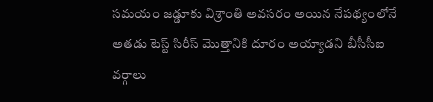సమయం జడ్డూకు విశ్రాంతి అవసరం అయిన నేపథ్యంలోనే అతడు టెస్ట్ సిరీస్ మొత్తానికి దూరం అయ్యాడని బీసీసీఐ వర్గాలు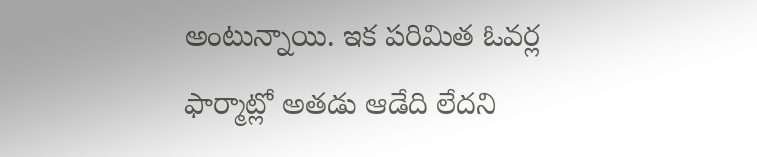అంటున్నాయి. ఇక పరిమిత ఓవర్ల ఫార్మాట్లో అతడు ఆడేది లేదని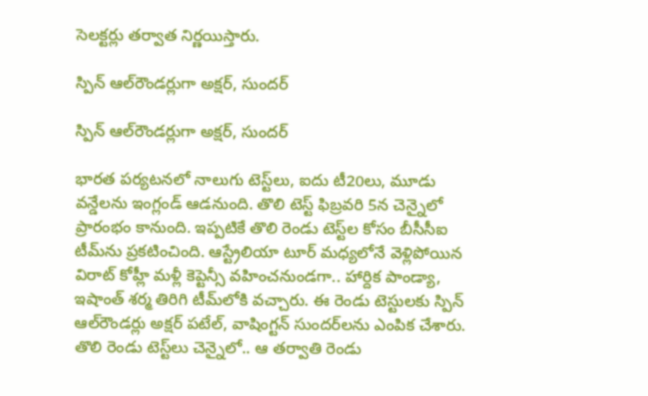సెలక్టర్లు తర్వాత నిర్ణయిస్తారు.

స్పిన్ ఆల్‌రౌండర్లుగా అక్షర్, సుందర్

స్పిన్ ఆల్‌రౌండర్లుగా అక్షర్, సుందర్

భారత పర్యటనలో నాలుగు టెస్ట్‌లు, ఐదు టీ20లు, మూడు వ‌న్డేలను ఇంగ్లండ్ ఆడనుంది. తొలి టెస్ట్ ఫిబ్ర‌వ‌రి 5న చెన్నైలో ప్రారంభం కానుంది. ఇప్ప‌టికే తొలి రెండు టెస్ట్‌ల కోసం బీసీసీఐ టీమ్‌ను ప్ర‌క‌టించింది. ఆస్ట్రేలియా టూర్ మ‌ధ్య‌లోనే వెళ్లిపోయిన విరాట్ కోహ్లీ మ‌ళ్లీ కెప్టెన్సీ వ‌హించ‌నుండ‌గా.. హార్దిక పాండ్యా, ఇషాంత్ శ‌ర్మ తిరిగి టీమ్‌లోకి వ‌చ్చారు. ఈ రెండు టెస్టులకు స్పిన్ ఆల్‌రౌండర్లు అక్షర్ పటేల్, వాషింగ్టన్ సుందర్‌లను ఎంపిక చేశారు. తొలి రెండు టెస్ట్‌లు చెన్నైలో.. ఆ త‌ర్వాతి రెండు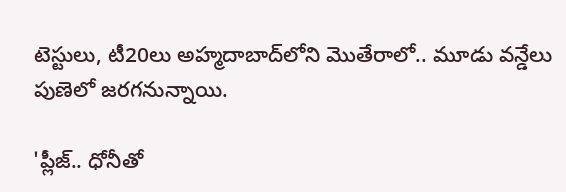టెస్టులు, టీ20లు అహ్మ‌దాబాద్‌లోని మొతేరాలో.. మూడు వ‌న్డేలు పుణెలో జ‌ర‌గ‌నున్నాయి.

'ప్లీజ్.. ధోనీ‌తో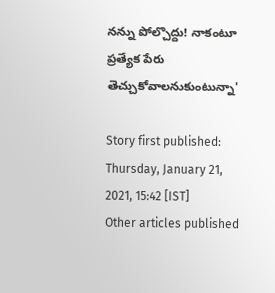న‌న్ను పోల్చొద్దు! నాకంటూ ప్ర‌త్యేక పేరు తెచ్చుకోవాలనుకుంటున్నా'

Story first published: Thursday, January 21, 2021, 15:42 [IST]
Other articles published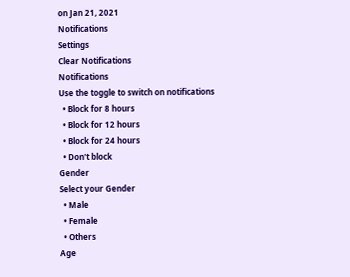on Jan 21, 2021
Notifications
Settings
Clear Notifications
Notifications
Use the toggle to switch on notifications
  • Block for 8 hours
  • Block for 12 hours
  • Block for 24 hours
  • Don't block
Gender
Select your Gender
  • Male
  • Female
  • Others
Age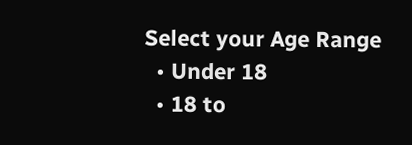Select your Age Range
  • Under 18
  • 18 to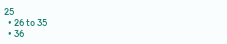25
  • 26 to 35
  • 36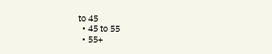to 45
  • 45 to 55
  • 55+